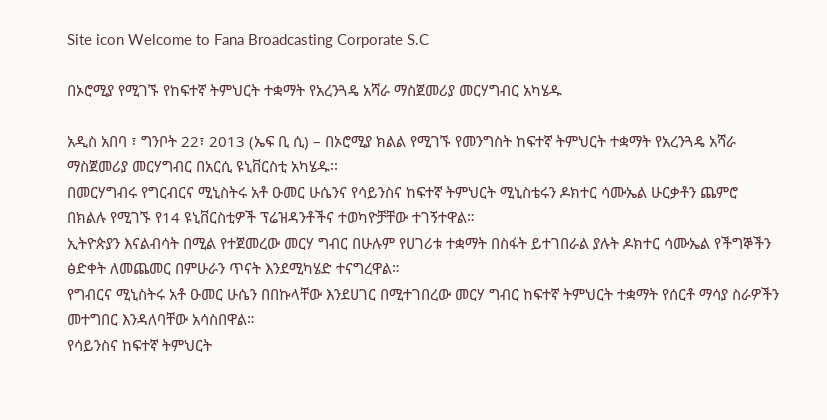Site icon Welcome to Fana Broadcasting Corporate S.C

በኦሮሚያ የሚገኙ የከፍተኛ ትምህርት ተቋማት የአረንጓዴ አሻራ ማስጀመሪያ መርሃግብር አካሄዱ

አዲስ አበባ ፣ ግንቦት 22፣ 2013 (ኤፍ ቢ ሲ) – በኦሮሚያ ክልል የሚገኙ የመንግስት ከፍተኛ ትምህርት ተቋማት የአረንጓዴ አሻራ ማስጀመሪያ መርሃግብር በአርሲ ዩኒቨርስቲ አካሄዱ፡፡
በመርሃግብሩ የግርብርና ሚኒስትሩ አቶ ዑመር ሁሴንና የሳይንስና ከፍተኛ ትምህርት ሚኒስቴሩን ዶክተር ሳሙኤል ሁርቃቶን ጨምሮ በክልሉ የሚገኙ የ14 ዩኒቨርስቲዎች ፕሬዝዳንቶችና ተወካዮቻቸው ተገኝተዋል።
ኢትዮጵያን እናልብሳት በሚል የተጀመረው መርሃ ግብር በሁሉም የሀገሪቱ ተቋማት በስፋት ይተገበራል ያሉት ዶክተር ሳሙኤል የችግኞችን ፅድቀት ለመጨመር በምሁራን ጥናት እንደሚካሄድ ተናግረዋል።
የግብርና ሚኒስትሩ አቶ ዑመር ሁሴን በበኩላቸው እንደሀገር በሚተገበረው መርሃ ግብር ከፍተኛ ትምህርት ተቋማት የሰርቶ ማሳያ ስራዎችን መተግበር እንዳለባቸው አሳስበዋል።
የሳይንስና ከፍተኛ ትምህርት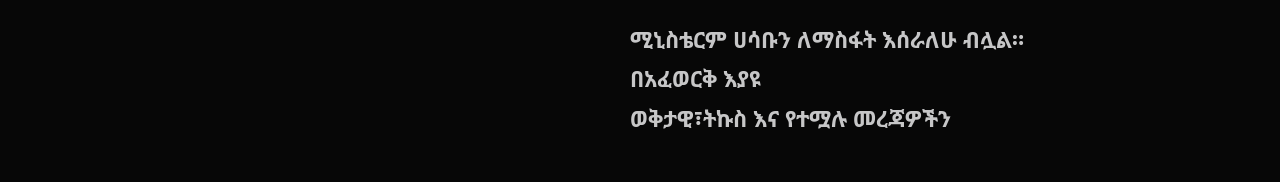ሚኒስቴርም ሀሳቡን ለማስፋት እሰራለሁ ብሏል።
በአፈወርቅ እያዩ
ወቅታዊ፣ትኩስ እና የተሟሉ መረጃዎችን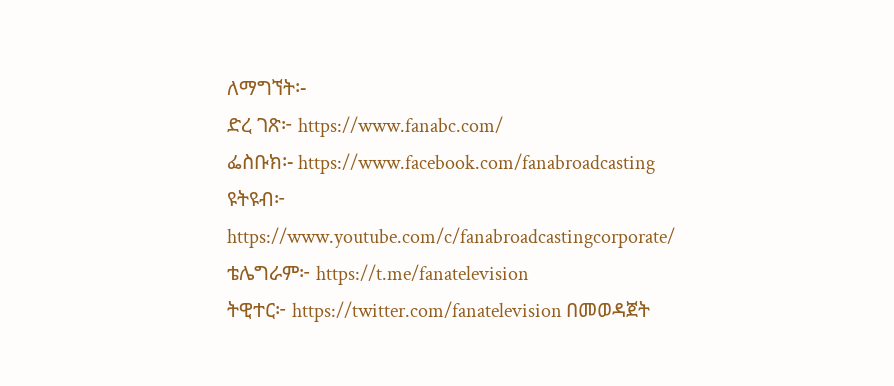ለማግኘት፡-
ድረ ገጽ፦ https://www.fanabc.com/
ፌስቡክ፡- https://www.facebook.com/fanabroadcasting
ዩትዩብ፦ https://www.youtube.com/c/fanabroadcastingcorporate/
ቴሌግራም፦ https://t.me/fanatelevision
ትዊተር፦ https://twitter.com/fanatelevision በመወዳጀት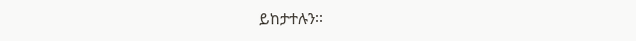ይከታተሉን፡፡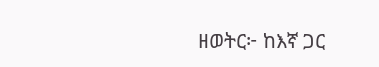ዘወትር፦ ከእኛ ጋር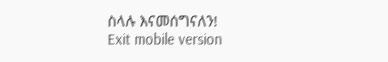ስላሉ እናመሰግናለን!
Exit mobile version